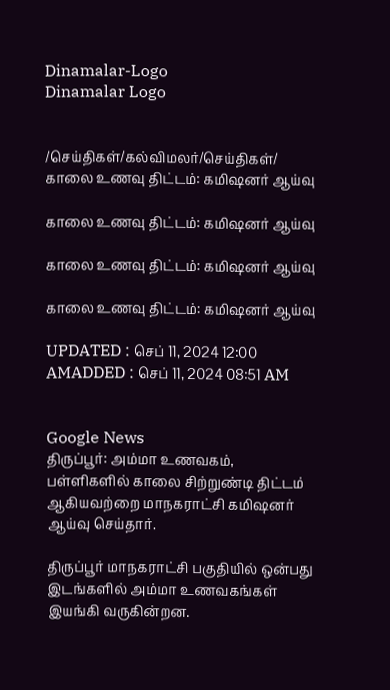Dinamalar-Logo
Dinamalar Logo


/செய்திகள்/கல்விமலர்/செய்திகள்/ காலை உணவு திட்டம்: கமிஷனர் ஆய்வு

காலை உணவு திட்டம்: கமிஷனர் ஆய்வு

காலை உணவு திட்டம்: கமிஷனர் ஆய்வு

காலை உணவு திட்டம்: கமிஷனர் ஆய்வு

UPDATED : செப் 11, 2024 12:00 AMADDED : செப் 11, 2024 08:51 AM


Google News
திருப்பூர்: அம்மா உணவகம், பள்ளிகளில் காலை சிற்றுண்டி திட்டம் ஆகியவற்றை மாநகராட்சி கமிஷனர் ஆய்வு செய்தார்.

திருப்பூர் மாநகராட்சி பகுதியில் ஒன்பது இடங்களில் அம்மா உணவகங்கள் இயங்கி வருகின்றன.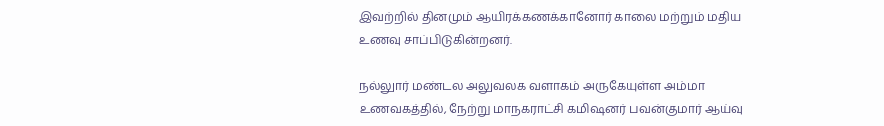இவற்றில் தினமும் ஆயிரக்கணக்கானோர் காலை மற்றும் மதிய உணவு சாப்பிடுகின்றனர்.

நல்லுார் மண்டல அலுவலக வளாகம் அருகேயுள்ள அம்மா உணவகத்தில், நேற்று மாநகராட்சி கமிஷனர் பவன்குமார் ஆய்வு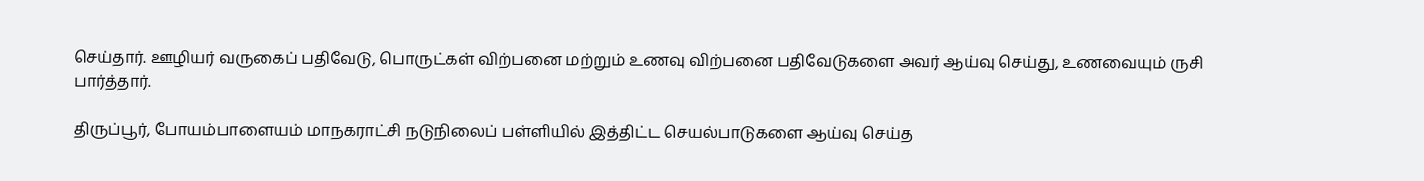செய்தார். ஊழியர் வருகைப் பதிவேடு, பொருட்கள் விற்பனை மற்றும் உணவு விற்பனை பதிவேடுகளை அவர் ஆய்வு செய்து, உணவையும் ருசி பார்த்தார்.

திருப்பூர், போயம்பாளையம் மாநகராட்சி நடுநிலைப் பள்ளியில் இத்திட்ட செயல்பாடுகளை ஆய்வு செய்த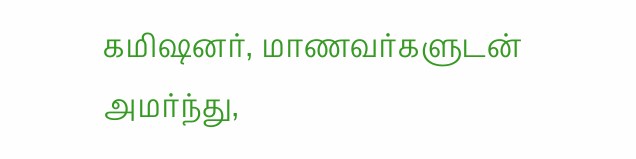கமிஷனர், மாணவர்களுடன் அமர்ந்து,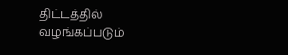திட்டத்தில் வழங்கப்படும்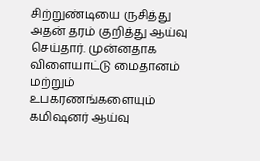சிற்றுண்டியை ருசித்து அதன் தரம் குறித்து ஆய்வு செய்தார். முன்னதாக விளையாட்டு மைதானம் மற்றும் உபகரணங்களையும் கமிஷனர் ஆய்வு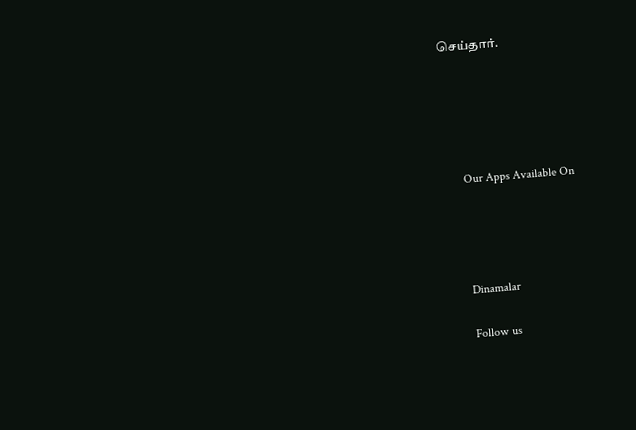செய்தார்.





      Our Apps Available On




      Dinamalar

      Follow us